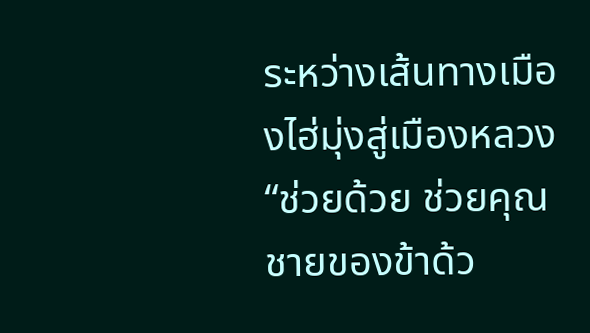ระหว่างเส้นทางเมืองไฮ่มุ่งสู่เมืองหลวง
“ช่วยด้วย ช่วยคุณชายของข้าด้ว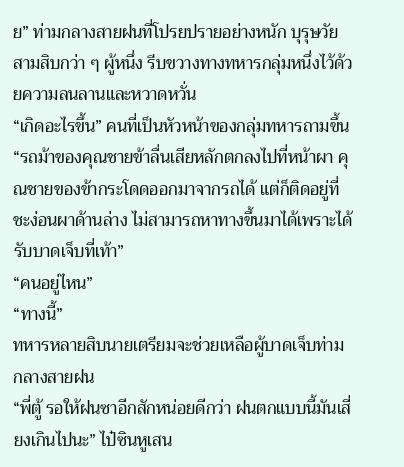ย” ท่ามกลางสายฝนที่โปรยปรายอย่างหนัก บุรุษวัยสามสิบกว่า ๆ ผู้หนึ่ง รีบขวางทางทหารกลุ่มหนึ่งไว้ด้วยความลนลานและหวาดหวั่น
“เกิดอะไรขึ้น” คนที่เป็นหัวหน้าของกลุ่มทหารถามขึ้น
“รถม้าของคุณชายข้าลื่นเสียหลักตกลงไปที่หน้าผา คุณชายของข้ากระโดดออกมาจากรถได้ แต่ก็ติดอยู่ที่ชะง่อนผาด้านล่าง ไม่สามารถหาทางขึ้นมาได้เพราะได้รับบาดเจ็บที่เท้า”
“คนอยู่ไหน”
“ทางนี้”
ทหารหลายสิบนายเตรียมจะช่วยเหลือผู้บาดเจ็บท่ามกลางสายฝน
“พี่ตู้ รอให้ฝนซาอีกสักหน่อยดีกว่า ฝนตกแบบนี้มันเสี่ยงเกินไปนะ” ไป๋ซินหูเสน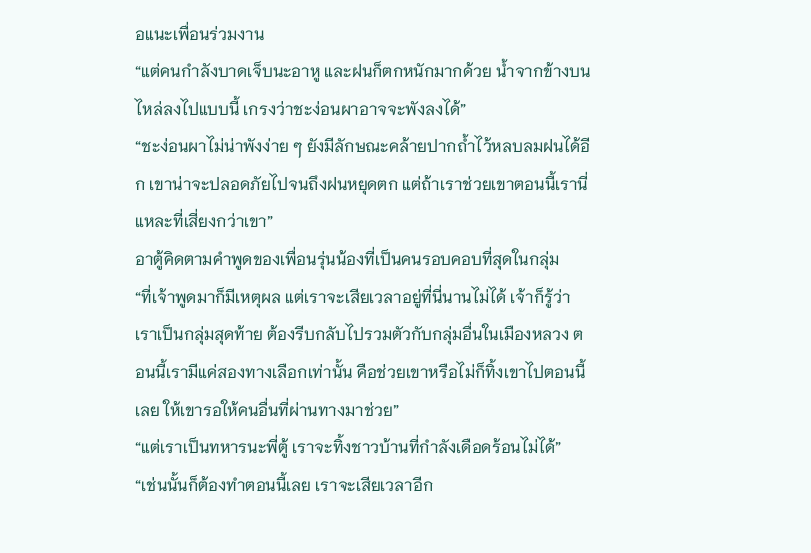อแนะเพื่อนร่วมงาน
“แต่คนกำลังบาดเจ็บนะอาหู และฝนก็ตกหนักมากด้วย น้ำจากข้างบนไหล่ลงไปแบบนี้ เกรงว่าชะง่อนผาอาจจะพังลงได้”
“ชะง่อนผาไม่น่าพังง่าย ๆ ยังมีลักษณะคล้ายปากถ้ำไว้หลบลมฝนได้อีก เขาน่าจะปลอดภัยไปจนถึงฝนหยุดตก แต่ถ้าเราช่วยเขาตอนนี้เรานี่แหละที่เสี่ยงกว่าเขา”
อาตู้คิดตามคำพูดของเพื่อนรุ่นน้องที่เป็นคนรอบคอบที่สุดในกลุ่ม
“ที่เจ้าพูดมาก็มีเหตุผล แต่เราจะเสียเวลาอยู่ที่นี่นานไม่ได้ เจ้าก็รู้ว่าเราเป็นกลุ่มสุดท้าย ต้องรีบกลับไปรวมตัวกับกลุ่มอื่นในเมืองหลวง ตอนนี้เรามีแค่สองทางเลือกเท่านั้น คือช่วยเขาหรือไม่ก็ทิ้งเขาไปตอนนี้เลย ให้เขารอให้คนอื่นที่ผ่านทางมาช่วย”
“แต่เราเป็นทหารนะพี่ตู้ เราจะทิ้งชาวบ้านที่กำลังเดือดร้อนไม่ได้”
“เช่นนั้นก็ต้องทำตอนนี้เลย เราจะเสียเวลาอีก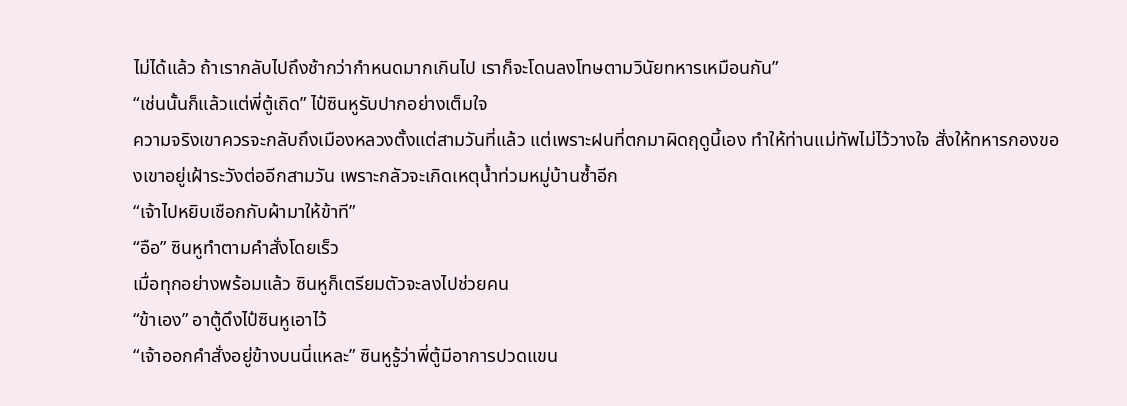ไม่ได้แล้ว ถ้าเรากลับไปถึงช้ากว่ากำหนดมากเกินไป เราก็จะโดนลงโทษตามวินัยทหารเหมือนกัน”
“เช่นนั้นก็แล้วแต่พี่ตู้เถิด” ไป๋ซินหูรับปากอย่างเต็มใจ
ความจริงเขาควรจะกลับถึงเมืองหลวงตั้งแต่สามวันที่แล้ว แต่เพราะฝนที่ตกมาผิดฤดูนี้เอง ทำให้ท่านแม่ทัพไม่ไว้วางใจ สั่งให้ทหารกองของเขาอยู่เฝ้าระวังต่ออีกสามวัน เพราะกลัวจะเกิดเหตุน้ำท่วมหมู่บ้านซ้ำอีก
“เจ้าไปหยิบเชือกกับผ้ามาให้ข้าที”
“อือ” ซินหูทำตามคำสั่งโดยเร็ว
เมื่อทุกอย่างพร้อมแล้ว ซินหูก็เตรียมตัวจะลงไปช่วยคน
“ข้าเอง” อาตู้ดึงไป๋ซินหูเอาไว้
“เจ้าออกคำสั่งอยู่ข้างบนนี่แหละ” ซินหูรู้ว่าพี่ตู้มีอาการปวดแขน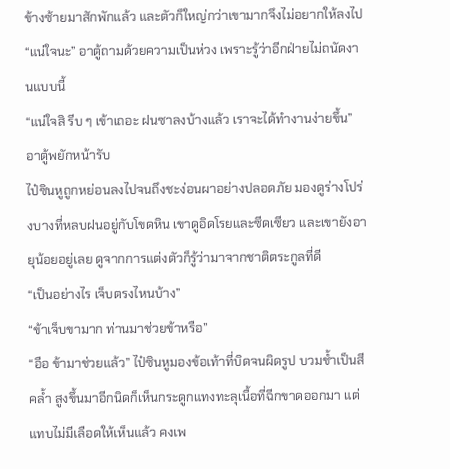ข้างซ้ายมาสักพักแล้ว และตัวก็ใหญ่กว่าเขามากจึงไม่อยากให้ลงไป
“แน่ใจนะ” อาตู้ถามด้วยความเป็นห่วง เพราะรู้ว่าอีกฝ่ายไม่ถนัดงานแบบนี้
“แน่ใจสิ รีบ ๆ เข้าเถอะ ฝนซาลงบ้างแล้ว เราจะได้ทำงานง่ายขึ้น”
อาตู้พยักหน้ารับ
ไป๋ซินหูถูกหย่อนลงไปจนถึงชะง่อนผาอย่างปลอดภัย มองดูร่างโปร่งบางที่หลบฝนอยู่กับโขดหิน เขาดูอิดโรยและซีดเซียว และเขายังอายุน้อยอยู่เลย ดูจากการแต่งตัวก็รู้ว่ามาจากชาติตระกูลที่ดี
“เป็นอย่างไร เจ็บตรงไหนบ้าง”
“ข้าเจ็บขามาก ท่านมาช่วยข้าหรือ”
“อือ ข้ามาช่วยแล้ว” ไป๋ซินหูมองข้อเท้าที่บิดจนผิดรูป บวมช้ำเป็นสีคล้ำ สูงขึ้นมาอีกนิดก็เห็นกระดูกแทงทะลุเนื้อที่ฉีกขาดออกมา แต่แทบไม่มีเลือดให้เห็นแล้ว คงเพ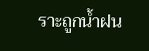ราะถูกน้ำฝน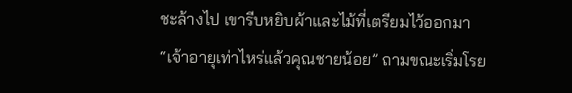ชะล้างไป เขารีบหยิบผ้าและไม้ที่เตรียมไว้ออกมา
“เจ้าอายุเท่าไหร่แล้วคุณชายน้อย” ถามขณะเริ่มโรย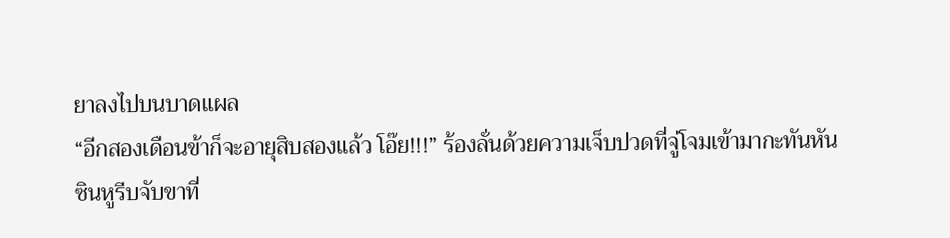ยาลงไปบนบาดแผล
“อีกสองเดือนข้าก็จะอายุสิบสองแล้ว โอ๊ย!!!” ร้องลั่นด้วยความเจ็บปวดที่จู่โจมเข้ามากะทันหัน
ซินหูรีบจับขาที่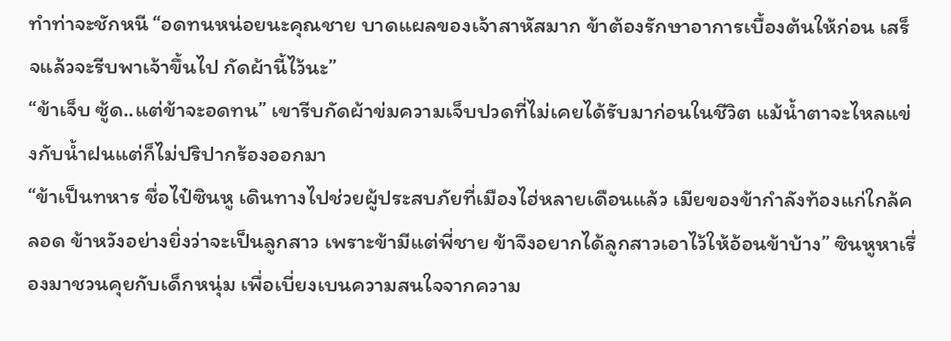ทำท่าจะชักหนี “อดทนหน่อยนะคุณชาย บาดแผลของเจ้าสาหัสมาก ข้าต้องรักษาอาการเบื้องต้นให้ก่อน เสร็จแล้วจะรีบพาเจ้าขึ้นไป กัดผ้านี้ไว้นะ”
“ข้าเจ็บ ซู้ด..แต่ข้าจะอดทน” เขารีบกัดผ้าข่มความเจ็บปวดที่ไม่เคยได้รับมาก่อนในชีวิต แม้น้ำตาจะไหลแข่งกับน้ำฝนแต่ก็ไม่ปริปากร้องออกมา
“ข้าเป็นทหาร ชื่อไป๋ซินหู เดินทางไปช่วยผู้ประสบภัยที่เมืองไฮ่หลายเดือนแล้ว เมียของข้ากำลังท้องแก่ใกล้คลอด ข้าหวังอย่างยิ่งว่าจะเป็นลูกสาว เพราะข้ามีแต่พี่ชาย ข้าจึงอยากได้ลูกสาวเอาไว้ให้อ้อนข้าบ้าง” ซินหูหาเรื่องมาชวนคุยกับเด็กหนุ่ม เพื่อเบี่ยงเบนความสนใจจากความ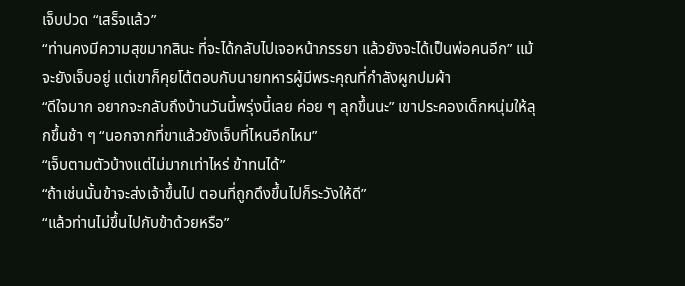เจ็บปวด “เสร็จแล้ว”
“ท่านคงมีความสุขมากสินะ ที่จะได้กลับไปเจอหน้าภรรยา แล้วยังจะได้เป็นพ่อคนอีก” แม้จะยังเจ็บอยู่ แต่เขาก็คุยโต้ตอบกับนายทหารผู้มีพระคุณที่กำลังผูกปมผ้า
“ดีใจมาก อยากจะกลับถึงบ้านวันนี้พรุ่งนี้เลย ค่อย ๆ ลุกขึ้นนะ” เขาประคองเด็กหนุ่มให้ลุกขึ้นช้า ๆ “นอกจากที่ขาแล้วยังเจ็บที่ไหนอีกไหม”
“เจ็บตามตัวบ้างแต่ไม่มากเท่าไหร่ ข้าทนได้”
“ถ้าเช่นนั้นข้าจะส่งเจ้าขึ้นไป ตอนที่ถูกดึงขึ้นไปก็ระวังให้ดี”
“แล้วท่านไม่ขึ้นไปกับข้าด้วยหรือ”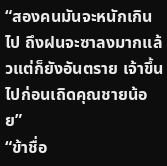“สองคนมันจะหนักเกินไป ถึงฝนจะซาลงมากแล้วแต่ก็ยังอันตราย เจ้าขึ้นไปก่อนเถิดคุณชายน้อย”
“ข้าชื่อ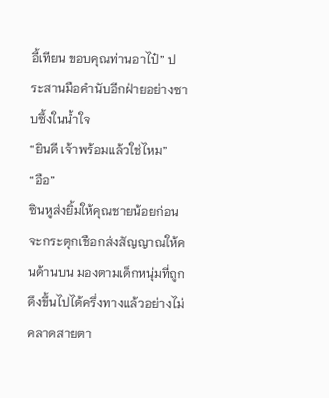อี้เทียน ขอบคุณท่านอาไป๋” ประสานมือคำนับอีกฝ่ายอย่างซาบซึ้งในน้ำใจ
“ยินดี เจ้าพร้อมแล้วใช่ไหม”
“อือ”
ซินหูส่งยิ้มให้คุณชายน้อยก่อนจะกระตุกเชือกส่งสัญญาณให้คนด้านบน มองตามเด็กหนุ่มที่ถูกดึงขึ้นไปได้ครึ่งทางแล้วอย่างไม่คลาดสายตา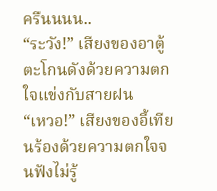ครืนนนน..
“ระวัง!” เสียงของอาตู้ตะโกนดังด้วยความตกใจแข่งกับสายฝน
“เหวอ!” เสียงของอี้เทียนร้องด้วยความตกใจจนฟังไม่รู้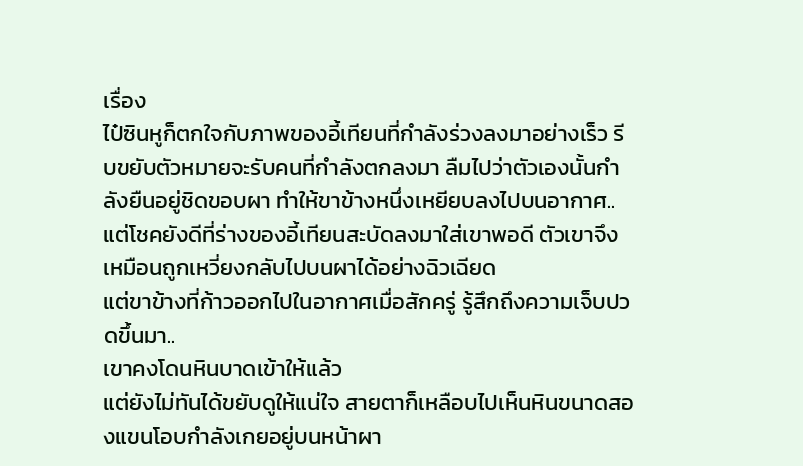เรื่อง
ไป๋ซินหูก็ตกใจกับภาพของอี้เทียนที่กำลังร่วงลงมาอย่างเร็ว รีบขยับตัวหมายจะรับคนที่กำลังตกลงมา ลืมไปว่าตัวเองนั้นกำลังยืนอยู่ชิดขอบผา ทำให้ขาข้างหนึ่งเหยียบลงไปบนอากาศ..
แต่โชคยังดีที่ร่างของอี้เทียนสะบัดลงมาใส่เขาพอดี ตัวเขาจึงเหมือนถูกเหวี่ยงกลับไปบนผาได้อย่างฉิวเฉียด
แต่ขาข้างที่ก้าวออกไปในอากาศเมื่อสักครู่ รู้สึกถึงความเจ็บปวดขึ้นมา..
เขาคงโดนหินบาดเข้าให้แล้ว
แต่ยังไม่ทันได้ขยับดูให้แน่ใจ สายตาก็เหลือบไปเห็นหินขนาดสองแขนโอบกำลังเกยอยู่บนหน้าผา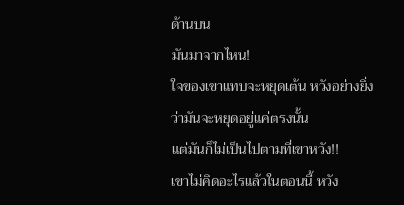ด้านบน
มันมาจากไหน!
ใจของเขาแทบจะหยุดเต้น หวังอย่างยิ่งว่ามันจะหยุดอยู่แค่ตรงนั้น
แต่มันก็ไม่เป็นไปตามที่เขาหวัง!!
เขาไม่คิดอะไรแล้วในตอนนี้ หวัง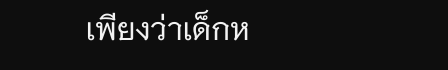เพียงว่าเด็กห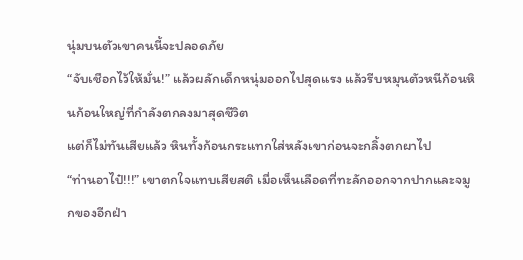นุ่มบนตัวเขาคนนี้จะปลอดภัย
“จับเชือกไว้ให้มั่น!” แล้วผลักเด็กหนุ่มออกไปสุดแรง แล้วรีบหมุนตัวหนีก้อนหินก้อนใหญ่ที่กำลังตกลงมาสุดชีวิต
แต่ก็ไม่ทันเสียแล้ว หินทั้งก้อนกระแทกใส่หลังเขาก่อนจะกลิ้งตกผาไป
“ท่านอาไป๋!!!” เขาตกใจแทบเสียสติ เมื่อเห็นเลือดที่ทะลักออกจากปากและจมูกของอีกฝ่า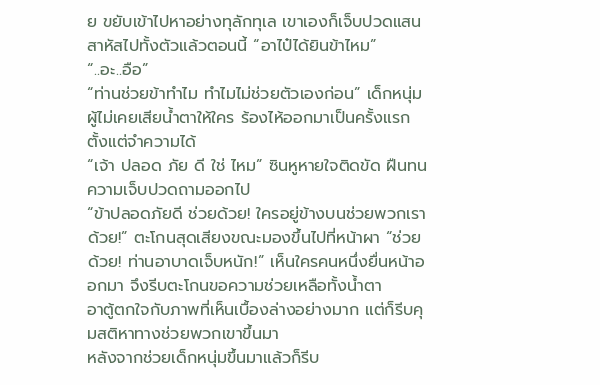ย ขยับเข้าไปหาอย่างทุลักทุเล เขาเองก็เจ็บปวดแสนสาหัสไปทั้งตัวแล้วตอนนี้ “อาไป๋ได้ยินข้าไหม”
“..อะ..อือ”
“ท่านช่วยข้าทำไม ทำไมไม่ช่วยตัวเองก่อน” เด็กหนุ่มผู้ไม่เคยเสียน้ำตาให้ใคร ร้องไห้ออกมาเป็นครั้งแรกตั้งแต่จำความได้
“เจ้า ปลอด ภัย ดี ใช่ ไหม” ซินหูหายใจติดขัด ฝืนทนความเจ็บปวดถามออกไป
“ข้าปลอดภัยดี ช่วยด้วย! ใครอยู่ข้างบนช่วยพวกเราด้วย!” ตะโกนสุดเสียงขณะมองขึ้นไปที่หน้าผา “ช่วยด้วย! ท่านอาบาดเจ็บหนัก!” เห็นใครคนหนึ่งยื่นหน้าออกมา จึงรีบตะโกนขอความช่วยเหลือทั้งน้ำตา
อาตู้ตกใจกับภาพที่เห็นเบื้องล่างอย่างมาก แต่ก็รีบคุมสติหาทางช่วยพวกเขาขึ้นมา
หลังจากช่วยเด็กหนุ่มขึ้นมาแล้วก็รีบ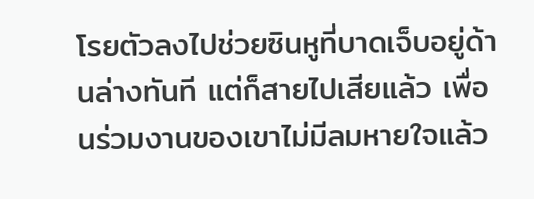โรยตัวลงไปช่วยซินหูที่บาดเจ็บอยู่ด้านล่างทันที แต่ก็สายไปเสียแล้ว เพื่อนร่วมงานของเขาไม่มีลมหายใจแล้ว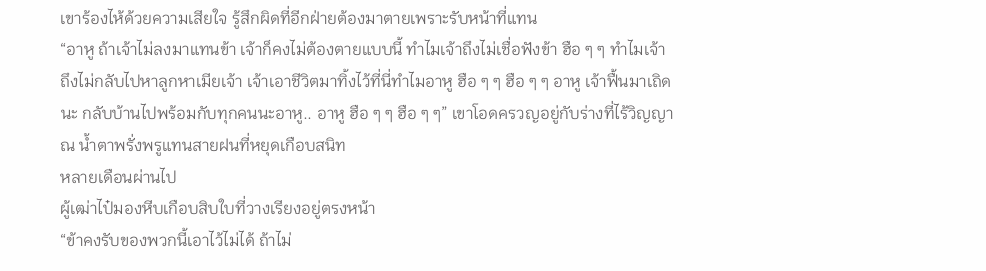เขาร้องไห้ด้วยความเสียใจ รู้สึกผิดที่อีกฝ่ายต้องมาตายเพราะรับหน้าที่แทน
“อาหู ถ้าเจ้าไม่ลงมาแทนข้า เจ้าก็คงไม่ต้องตายแบบนี้ ทำไมเจ้าถึงไม่เชื่อฟังข้า ฮือ ๆ ๆ ทำไมเจ้าถึงไม่กลับไปหาลูกหาเมียเจ้า เจ้าเอาชีวิตมาทิ้งไว้ที่นี่ทำไมอาหู ฮือ ๆ ๆ ฮือ ๆ ๆ อาหู เจ้าฟื้นมาเถิดนะ กลับบ้านไปพร้อมกับทุกคนนะอาหู.. อาหู ฮือ ๆ ๆ ฮือ ๆ ๆ” เขาโอดครวญอยู่กับร่างที่ไร้วิญญาณ น้ำตาพรั่งพรูแทนสายฝนที่หยุดเกือบสนิท
หลายเดือนผ่านไป
ผู้เฒ่าไป๋มองหีบเกือบสิบใบที่วางเรียงอยู่ตรงหน้า
“ข้าคงรับของพวกนี้เอาไว้ไม่ได้ ถ้าไม่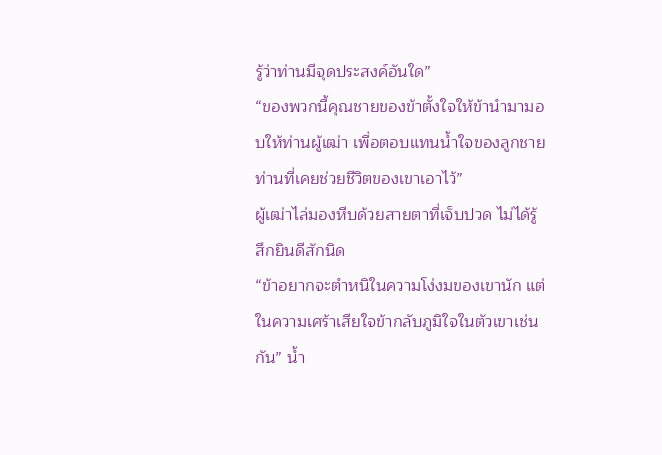รู้ว่าท่านมีจุดประสงค์อันใด”
“ของพวกนี้คุณชายของข้าตั้งใจให้ข้านำมามอบให้ท่านผู้เฒ่า เพื่อตอบแทนน้ำใจของลูกชายท่านที่เคยช่วยชีวิตของเขาเอาไว้”
ผู้เฒ่าไล่มองหีบด้วยสายตาที่เจ็บปวด ไม่ได้รู้สึกยินดีสักนิด
“ข้าอยากจะตำหนิในความโง่งมของเขานัก แต่ในความเศร้าเสียใจข้ากลับภูมิใจในตัวเขาเช่นกัน” น้ำ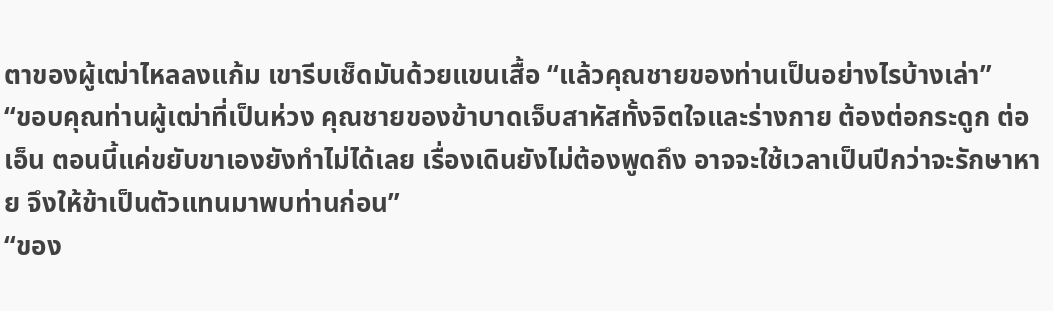ตาของผู้เฒ่าไหลลงแก้ม เขารีบเช็ดมันด้วยแขนเสื้อ “แล้วคุณชายของท่านเป็นอย่างไรบ้างเล่า”
“ขอบคุณท่านผู้เฒ่าที่เป็นห่วง คุณชายของข้าบาดเจ็บสาหัสทั้งจิตใจและร่างกาย ต้องต่อกระดูก ต่อเอ็น ตอนนี้แค่ขยับขาเองยังทำไม่ได้เลย เรื่องเดินยังไม่ต้องพูดถึง อาจจะใช้เวลาเป็นปีกว่าจะรักษาหาย จึงให้ข้าเป็นตัวแทนมาพบท่านก่อน”
“ของ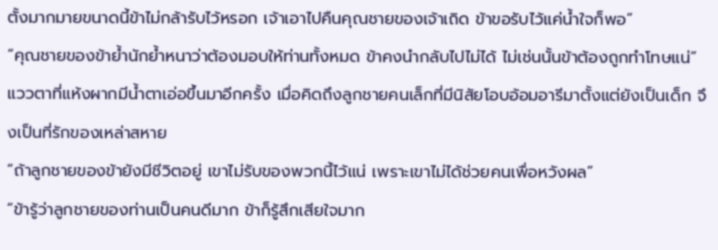ตั้งมากมายขนาดนี้ข้าไม่กล้ารับไว้หรอก เจ้าเอาไปคืนคุณชายของเจ้าเถิด ข้าขอรับไว้แค่น้ำใจก็พอ”
“คุณชายของข้าย้ำนักย้ำหนาว่าต้องมอบให้ท่านทั้งหมด ข้าคงนำกลับไปไม่ได้ ไม่เช่นนั้นข้าต้องถูกทำโทษแน่”
แววตาที่แห้งผากมีน้ำตาเอ่อขึ้นมาอีกครั้ง เมื่อคิดถึงลูกชายคนเล็กที่มีนิสัยโอบอ้อมอารีมาตั้งแต่ยังเป็นเด็ก จึงเป็นที่รักของเหล่าสหาย
“ถ้าลูกชายของข้ายังมีชีวิตอยู่ เขาไม่รับของพวกนี้ไว้แน่ เพราะเขาไม่ได้ช่วยคนเพื่อหวังผล”
“ข้ารู้ว่าลูกชายของท่านเป็นคนดีมาก ข้าก็รู้สึกเสียใจมาก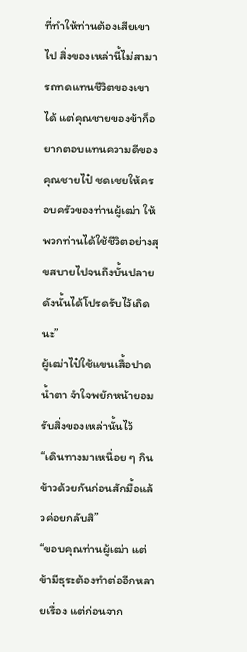ที่ทำให้ท่านต้องเสียเขาไป สิ่งของเหล่านี้ไม่สามารถทดแทนชีวิตของเขาได้ แต่คุณชายของข้าก็อยากตอบแทนความดีของคุณชายไป๋ ชดเชยให้ครอบครัวของท่านผู้เฒ่า ให้พวกท่านได้ใช้ชีวิตอย่างสุขสบายไปจนถึงบั้นปลาย ดังนั้นได้โปรดรับไว้เถิดนะ”
ผู้เฒ่าไป๋ใช้แขนเสื้อปาดน้ำตา จำใจพยักหน้ายอมรับสิ่งของเหล่านั้นไว้
“เดินทางมาเหนื่อย ๆ กินข้าวด้วยกันก่อนสักมื้อแล้วค่อยกลับสิ”
“ขอบคุณท่านผู้เฒ่า แต่ข้ามีธุระต้องทำต่ออีกหลายเรื่อง แต่ก่อนจาก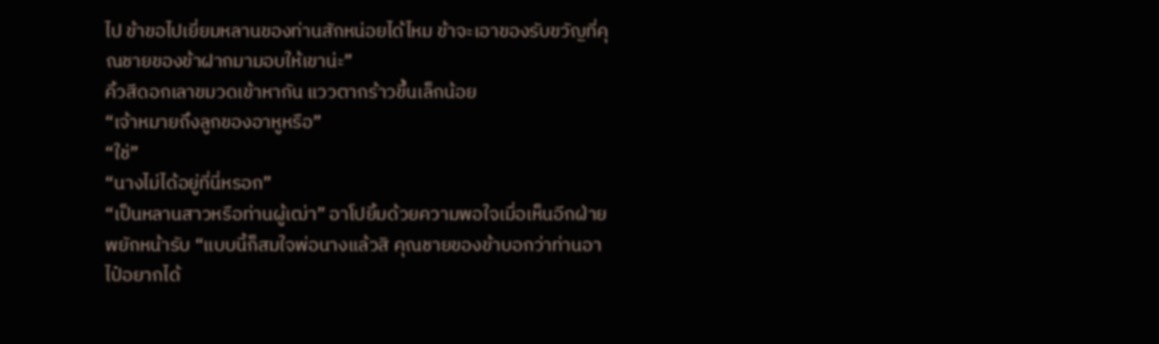ไป ข้าขอไปเยี่ยมหลานของท่านสักหน่อยได้ไหม ข้าจะเอาของรับขวัญที่คุณชายของข้าฝากมามอบให้เขาน่ะ”
คิ้วสีดอกเลาขมวดเข้าหากัน แววตากร้าวขึ้นเล็กน้อย
“เจ้าหมายถึงลูกของอาหูหรือ”
“ใช่”
“นางไม่ได้อยู่ที่นี่หรอก”
“เป็นหลานสาวหรือท่านผู้เฒ่า” อาโปยิ้มด้วยความพอใจเมื่อเห็นอีกฝ่ายพยักหน้ารับ “แบบนี้ก็สมใจพ่อนางแล้วสิ คุณชายของข้าบอกว่าท่านอาไป๋อยากได้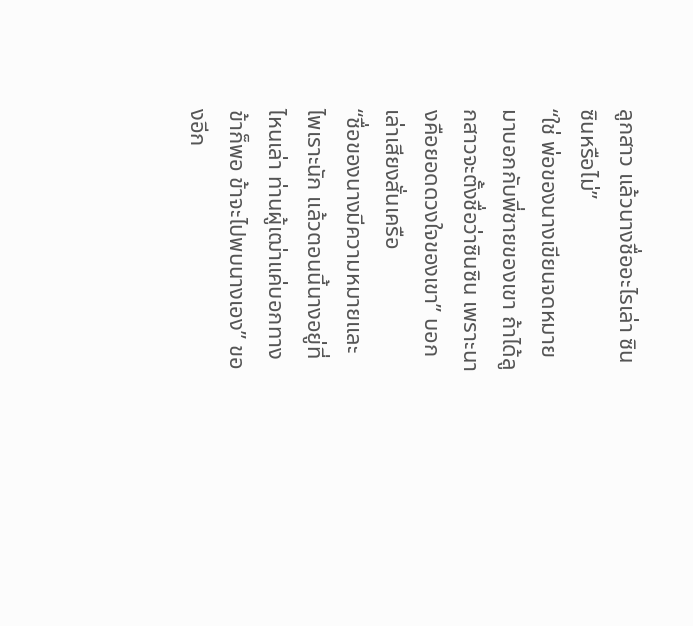ลูกสาว แล้วนางชื่ออะไรเล่า ซินซินหรือไม่”
“ใช่ พ่อของนางเขียนจดหมายมาบอกกับพี่ชายของเขา ถ้าได้ลูกสาวจะตั้งชื่อว่าซินซิน เพราะนางคือยอดดวงใจของเขา” บอกเล่าเสียงสั่นเครือ
“ชื่อของนางมีความหมายและไพเราะนัก แล้วตอนนี้นางอยู่ที่ไหนเล่า ท่านผู้เฒ่าแค่บอกทางข้าก็พอ ข้าจะไปพบนางเอง” ของอีก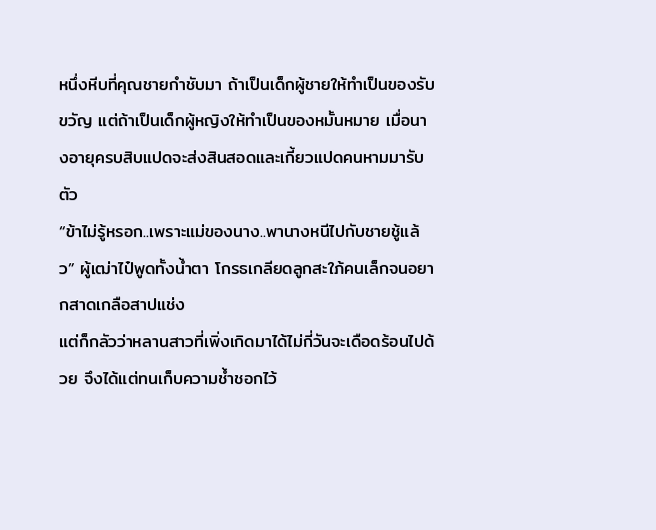หนึ่งหีบที่คุณชายกำชับมา ถ้าเป็นเด็กผู้ชายให้ทำเป็นของรับขวัญ แต่ถ้าเป็นเด็กผู้หญิงให้ทำเป็นของหมั้นหมาย เมื่อนางอายุครบสิบแปดจะส่งสินสอดและเกี้ยวแปดคนหามมารับตัว
“ข้าไม่รู้หรอก..เพราะแม่ของนาง..พานางหนีไปกับชายชู้แล้ว” ผู้เฒ่าไป๋พูดทั้งน้ำตา โกรธเกลียดลูกสะใภ้คนเล็กจนอยากสาดเกลือสาปแช่ง
แต่ก็กลัวว่าหลานสาวที่เพิ่งเกิดมาได้ไม่กี่วันจะเดือดร้อนไปด้วย จึงได้แต่ทนเก็บความช้ำชอกไว้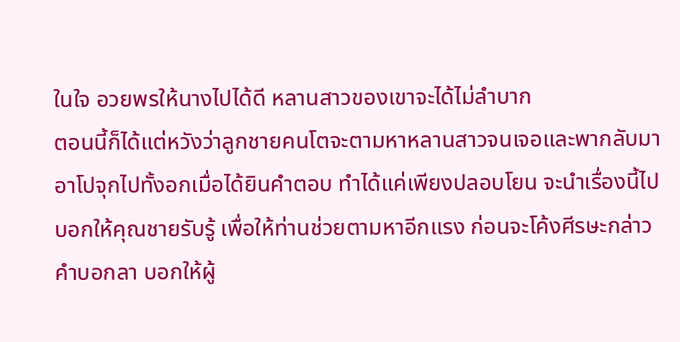ในใจ อวยพรให้นางไปได้ดี หลานสาวของเขาจะได้ไม่ลำบาก
ตอนนี้ก็ได้แต่หวังว่าลูกชายคนโตจะตามหาหลานสาวจนเจอและพากลับมา
อาโปจุกไปทั้งอกเมื่อได้ยินคำตอบ ทำได้แค่เพียงปลอบโยน จะนำเรื่องนี้ไปบอกให้คุณชายรับรู้ เพื่อให้ท่านช่วยตามหาอีกแรง ก่อนจะโค้งศีรษะกล่าวคำบอกลา บอกให้ผู้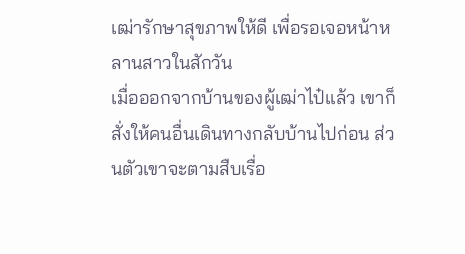เฒ่ารักษาสุขภาพให้ดี เพื่อรอเจอหน้าหลานสาวในสักวัน
เมื่อออกจากบ้านของผู้เฒ่าไป๋แล้ว เขาก็สั่งให้คนอื่นเดินทางกลับบ้านไปก่อน ส่วนตัวเขาจะตามสืบเรื่อ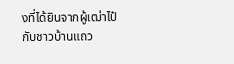งที่ได้ยินจากผู้เฒ่าไป๋กับชาวบ้านแถว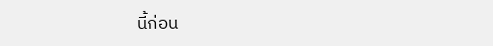นี้ก่อน